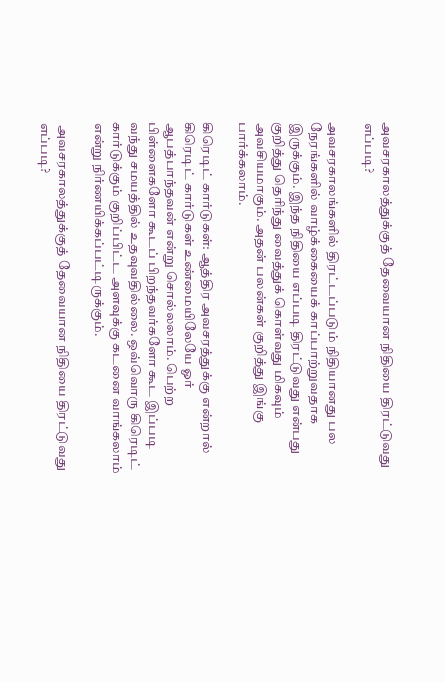அவசரகாலத்துக்குத் தேவையான நிதியை திரட்டுவது எப்படி?

அவசரகாலங்களில் திரட்டப்படும் நிதியானது பல நேரங்களில் வாழ்க்கையைக் காப்பாற்றுவதாக இருக்கும். இந்த நிதியை எப்படி திரட்டுவது என்பது குறித்து தெரிந்து வைத்துக் கொள்வது மிகவும் அவசியமாகும். அதன் பலன்கள் குறித்து இங்கு பார்க்கலாம்.

கிரெடிட் கார்டுகள்: ஆத்திர அவசரத்துக்கு என்றால் கிரெடிட் கார்டுகள் உண்மையிலேயே ஓர் ஆபத்பாந்தவன் என்று சொல்லலாம். பெற்ற பிள்ளைகளோ கூடப் பிறந்தவர்களோ கூட இப்படி வந்து சமயத்தில் உதவுவதில்லை. ஒவ்வொரு கிரெடிட் கார்டுக்கும் குறிப்பிட்ட அளவுக்கு கடனை வாங்கலாம் என்று நிர்ணயிக்கப்பட்டிருக்கும்.

 அவசரகாலத்துக்குத் தேவையான நிதியை திரட்டுவது எப்படி?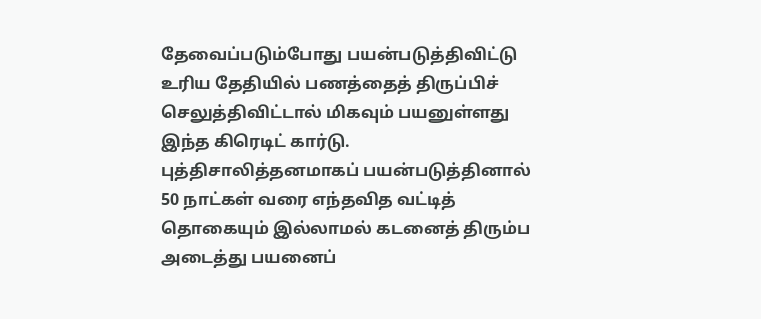தேவைப்படும்போது பயன்படுத்திவிட்டு உரிய தேதியில் பணத்தைத் திருப்பிச் செலுத்திவிட்டால் மிகவும் பயனுள்ளது இந்த கிரெடிட் கார்டு. புத்திசாலித்தனமாகப் பயன்படுத்தினால் 50 நாட்கள் வரை எந்தவித வட்டித் தொகையும் இல்லாமல் கடனைத் திரும்ப அடைத்து பயனைப்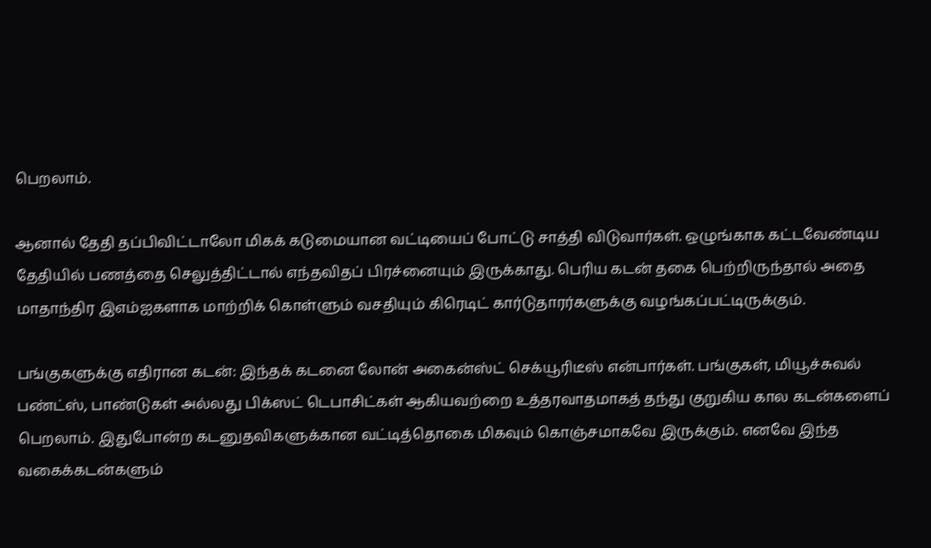பெறலாம்.

ஆனால் தேதி தப்பிவிட்டாலோ மிகக் கடுமையான வட்டியைப் போட்டு சாத்தி விடுவார்கள். ஒழுங்காக கட்டவேண்டிய தேதியில் பணத்தை செலுத்திட்டால் எந்தவிதப் பிரச்னையும் இருக்காது. பெரிய கடன் தகை பெற்றிருந்தால் அதை மாதாந்திர இஎம்ஐகளாக மாற்றிக் கொள்ளும் வசதியும் கிரெடிட் கார்டுதாரர்களுக்கு வழங்கப்பட்டிருக்கும்.

பங்குகளுக்கு எதிரான கடன்: இந்தக் கடனை லோன் அகைன்ஸ்ட் செக்யூரிடீஸ் என்பார்கள். பங்குகள், மியூச்சுவல் பண்ட்ஸ், பாண்டுகள் அல்லது பிக்ஸட் டெபாசிட்கள் ஆகியவற்றை உத்தரவாதமாகத் தந்து குறுகிய கால கடன்களைப் பெறலாம். இதுபோன்ற கடனுதவிகளுக்கான வட்டித்தொகை மிகவும் கொஞ்சமாகவே இருக்கும். எனவே இந்த வகைக்கடன்களும்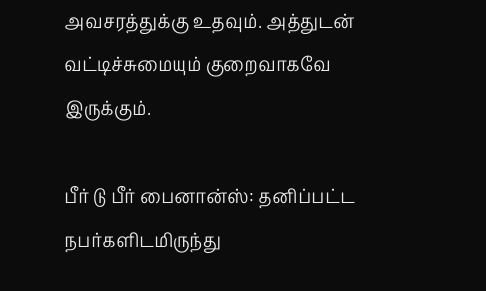அவசரத்துக்கு உதவும். அத்துடன் வட்டிச்சுமையும் குறைவாகவே இருக்கும்.

பீர் டு பீர் பைனான்ஸ்: தனிப்பட்ட நபர்களிடமிருந்து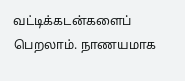வட்டிக்கடன்களைப் பெறலாம். நாணயமாக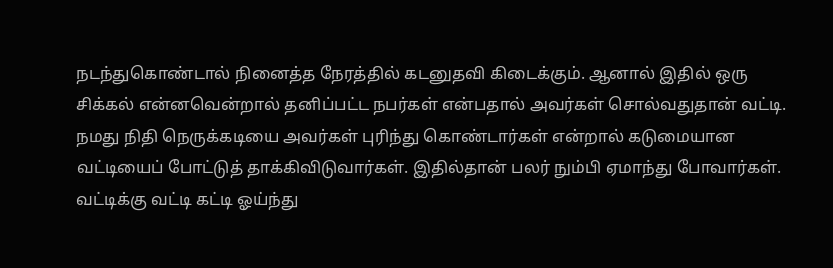நடந்துகொண்டால் நினைத்த நேரத்தில் கடனுதவி கிடைக்கும். ஆனால் இதில் ஒரு சிக்கல் என்னவென்றால் தனிப்பட்ட நபர்கள் என்பதால் அவர்கள் சொல்வதுதான் வட்டி. நமது நிதி நெருக்கடியை அவர்கள் புரிந்து கொண்டார்கள் என்றால் கடுமையான வட்டியைப் போட்டுத் தாக்கிவிடுவார்கள். இதில்தான் பலர் நும்பி ஏமாந்து போவார்கள். வட்டிக்கு வட்டி கட்டி ஓய்ந்து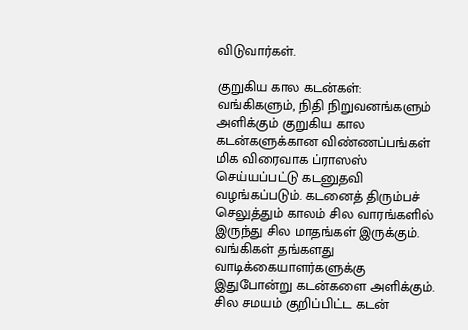விடுவார்கள்.

குறுகிய கால கடன்கள்: வங்கிகளும், நிதி நிறுவனங்களும் அளிக்கும் குறுகிய கால கடன்களுக்கான விண்ணப்பங்கள் மிக விரைவாக ப்ராஸஸ் செய்யப்பட்டு கடனுதவி வழங்கப்படும். கடனைத் திரும்பச் செலுத்தும் காலம் சில வாரங்களில் இருந்து சில மாதங்கள் இருக்கும். வங்கிகள் தங்களது வாடிக்கையாளர்களுக்கு இதுபோன்று கடன்களை அளிக்கும். சில சமயம் குறிப்பிட்ட கடன்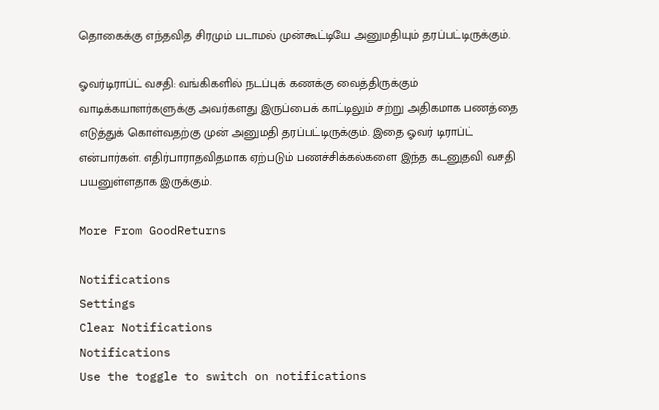தொகைக்கு எந்தவித சிரமும் படாமல் முன்கூட்டியே அனுமதியும் தரப்பட்டிருக்கும்.

ஓவர்டிராப்ட் வசதி: வங்கிகளில் நடப்புக் கணக்கு வைத்திருக்கும் வாடிக்கயாளர்களுக்கு அவர்களது இருப்பைக் காட்டிலும் சற்று அதிகமாக பணத்தை எடுத்துக் கொள்வதற்கு முன் அனுமதி தரப்பட்டிருக்கும். இதை ஓவர் டிராப்ட் என்பார்கள். எதிர்பாராதவிதமாக ஏற்படும் பணச்சிக்கல்களை இந்த கடனுதவி வசதி பயனுள்ளதாக இருக்கும்.

More From GoodReturns

Notifications
Settings
Clear Notifications
Notifications
Use the toggle to switch on notifications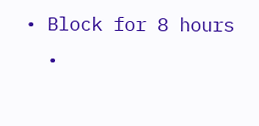• Block for 8 hours
  •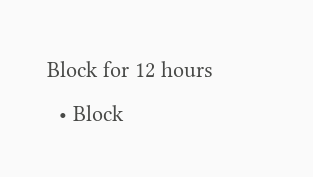Block for 12 hours
  • Block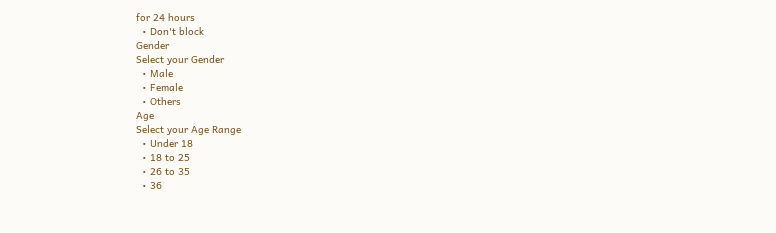for 24 hours
  • Don't block
Gender
Select your Gender
  • Male
  • Female
  • Others
Age
Select your Age Range
  • Under 18
  • 18 to 25
  • 26 to 35
  • 36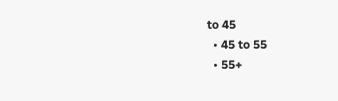to 45
  • 45 to 55
  • 55+